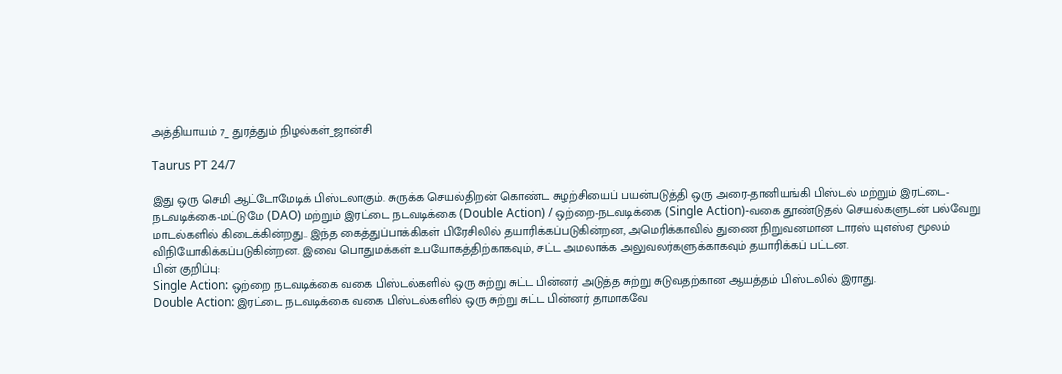அத்தியாயம் 7_ துரத்தும் நிழல்கள்_ஜான்சி

Taurus PT 24/7

இது ஒரு செமி ஆட்டோமேடிக் பிஸ்டலாகும். சுருக்க செயல்திறன் கொண்ட சுழற்சியைப் பயன்படுத்தி ஒரு அரை-தானியங்கி பிஸ்டல் மற்றும் இரட்டை-நடவடிக்கை-மட்டுமே (DAO) மற்றும் இரட்டை நடவடிக்கை (Double Action) / ஒற்றை-நடவடிக்கை (Single Action)-வகை தூண்டுதல் செயல்களுடன் பல்வேறு மாடல்களில் கிடைக்கின்றது.. இந்த கைத்துப்பாக்கிகள் பிரேசிலில் தயாரிக்கப்படுகின்றன, அமெரிக்காவில் துணை நிறுவனமான டாரஸ் யுஎஸ்ஏ மூலம் விநியோகிக்கப்படுகின்றன. இவை பொதுமக்கள் உபயோகத்திற்காகவும், சட்ட அமலாக்க அலுவலர்களுக்காகவும் தயாரிக்கப் பட்டன.
பின் குறிப்பு:
Single Action: ஒற்றை நடவடிக்கை வகை பிஸ்டல்களில் ஒரு சுற்று சுட்ட பின்னர் அடுத்த சுற்று சுடுவதற்கான ஆயத்தம் பிஸ்டலில் இராது.
Double Action: இரட்டை நடவடிக்கை வகை பிஸ்டல்களில் ஒரு சுற்று சுட்ட பின்னர் தாமாகவே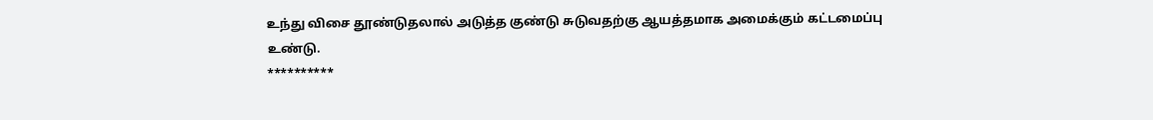உந்து விசை தூண்டுதலால் அடுத்த குண்டு சுடுவதற்கு ஆயத்தமாக அமைக்கும் கட்டமைப்பு உண்டு.
**********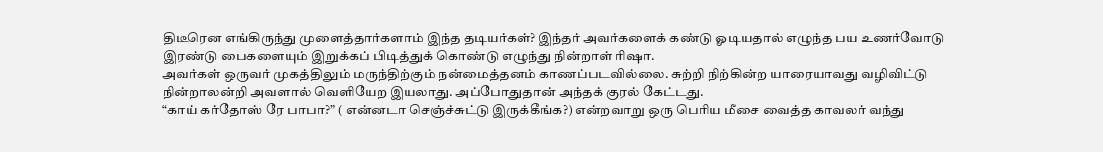திடீரென எங்கிருந்து முளைத்தார்களாம் இந்த தடியர்கள்? இந்தர் அவர்களைக் கண்டு ஓடியதால் எழுந்த பய உணர்வோடு இரண்டு பைகளையும் இறுக்கப் பிடித்துக் கொண்டு எழுந்து நின்றாள் ரிஷா.
அவர்கள் ஒருவர் முகத்திலும் மருந்திற்கும் நன்மைத்தனம் காணப்படவில்லை. சுற்றி நிற்கின்ற யாரையாவது வழிவிட்டு நின்றாலன்றி அவளால் வெளியேற இயலாது. அப்போதுதான் அந்தக் குரல் கேட்டது.
“காய் கர்தோஸ் ரே பாபா?” ( என்னடா செஞ்ச்சுட்டு இருக்கீங்க?) என்றவாறு ஒரு பெரிய மீசை வைத்த காவலர் வந்து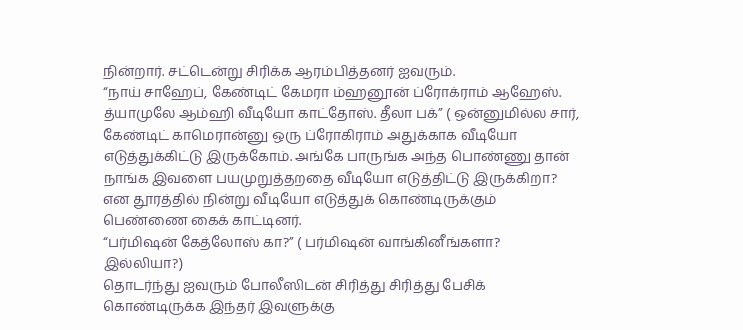நின்றார். சட்டென்று சிரிக்க ஆரம்பித்தனர் ஐவரும்.
“நாய் சாஹேப், கேண்டிட் கேமரா ம்ஹனூன் ப்ரோக்ராம் ஆஹேஸ். த்யாமுலே ஆம்ஹி வீடியோ காட்தோஸ். தீலா பக்” ( ஒன்னுமில்ல சார், கேண்டிட் காமெரான்னு ஒரு ப்ரோகிராம் அதுக்காக வீடியோ எடுத்துக்கிட்டு இருக்கோம். அங்கே பாருங்க அந்த பொண்ணு தான் நாங்க இவளை பயமுறுத்தறதை வீடியோ எடுத்திட்டு இருக்கிறா? என தூரத்தில் நின்று வீடியோ எடுத்துக் கொண்டிருக்கும் பெண்ணை கைக் காட்டினர்.
“பர்மிஷன் கேத்லோஸ் கா?” ( பர்மிஷன் வாங்கினீங்களா? இல்லியா?)
தொடர்ந்து ஐவரும் போலீஸிடன் சிரித்து சிரித்து பேசிக் கொண்டிருக்க இந்தர் இவளுக்கு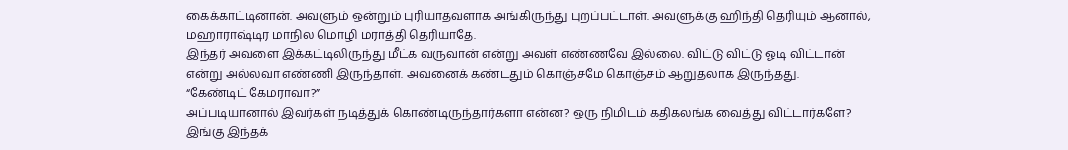கைக்காட்டினான். அவளும் ஒன்றும் புரியாதவளாக அங்கிருந்து புறப்பட்டாள். அவளுக்கு ஹிந்தி தெரியும் ஆனால், மஹாராஷ்டிர மாநில மொழி மராத்தி தெரியாதே.
இந்தர் அவளை இக்கட்டிலிருந்து மீட்க வருவான் என்று அவள் எண்ணவே இல்லை. விட்டு விட்டு ஓடி விட்டான் என்று அல்லவா எண்ணி இருந்தாள். அவனைக் கண்டதும் கொஞ்சமே கொஞ்சம் ஆறுதலாக இருந்தது.
“கேண்டிட் கேமராவா?”
அப்படியானால் இவர்கள் நடித்துக் கொண்டிருந்தார்களா என்ன? ஒரு நிமிடம் கதிகலங்க வைத்து விட்டார்களே? இங்கு இந்தக்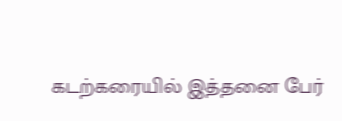கடற்கரையில் இத்தனை பேர்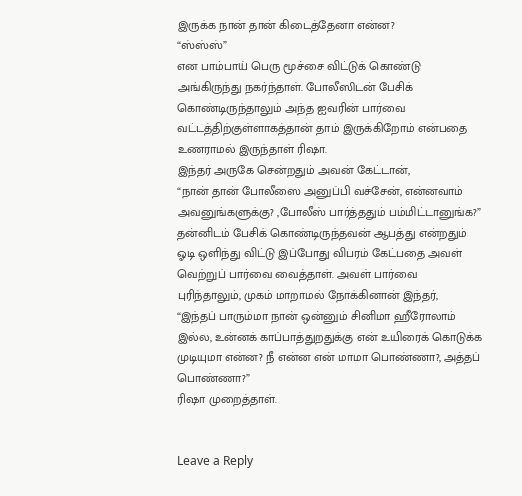இருக்க நான் தான் கிடைத்தேனா என்ன?
“ஸ்ஸ்ஸ்”
என பாம்பாய் பெரு மூச்சை விட்டுக் கொண்டு அங்கிருந்து நகர்ந்தாள். போலீஸிடன் பேசிக் கொண்டிருந்தாலும் அந்த ஐவரின் பார்வை வட்டத்திற்குள்ளாகத்தான் தாம் இருக்கிறோம் என்பதை உணராமல் இருந்தாள் ரிஷா.
இந்தர் அருகே சென்றதும் அவன் கேட்டான்,
“நான் தான் போலீஸை அனுப்பி வச்சேன், என்னவாம் அவனுங்களுக்கு? ,போலீஸ் பார்த்ததும் பம்மிட்டானுங்க?”
தன்னிடம் பேசிக் கொண்டிருந்தவன் ஆபத்து என்றதும் ஓடி ஒளிந்து விட்டு இப்போது விபரம் கேட்பதை அவள் வெற்றுப் பார்வை வைத்தாள். அவள் பார்வை புரிந்தாலும், முகம் மாறாமல் நோக்கினான் இந்தர்,
“இந்தப் பாரும்மா நான் ஒன்னும் சினிமா ஹீரோலாம் இல்ல, உன்னக் காப்பாத்துறதுக்கு என் உயிரைக் கொடுக்க முடியுமா என்ன? நீ என்ன என் மாமா பொண்ணா?, அத்தப் பொண்ணா?”
ரிஷா முறைத்தாள்.


Leave a Reply